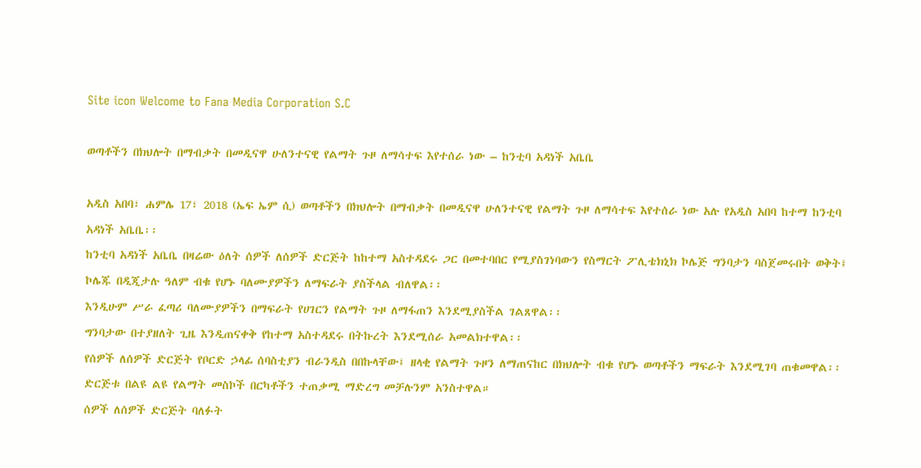Site icon Welcome to Fana Media Corporation S.C

ወጣቶችን በክህሎት በማብቃት በመዲናዋ ሁለንተናዊ የልማት ጉዞ ለማሳተፍ እየተሰራ ነው – ከንቲባ አዳነች አቤቤ

አዲስ አበባ፣ ሐምሌ 17፣ 2018 (ኤፍ ኤም ሲ) ወጣቶችን በክህሎት በማብቃት በመዲናዋ ሁለንተናዊ የልማት ጉዞ ለማሳተፍ እየተሰራ ነው አሉ የአዲስ አበባ ከተማ ከንቲባ አዳነች አቤቤ፡፡
ከንቲባ አዳነች አቤቤ በዛሬው ዕለት ሰዎች ለሰዎች ድርጅት ከከተማ አስተዳደሩ ጋር በመተባበር የሚያስገነባውን የስማርት ፖሊቴክኒክ ኮሌጅ ግንባታን ባስጀመሩበት ወቅት፤ ኮሌጁ በዲጂታሉ ዓለም ብቁ የሆኑ ባለሙያዎችን ለማፍራት ያስችላል ብለዋል፡፡
እንዲሁም ሥራ ፈጣሪ ባለሙያዎችን በማፍራት የሀገርን የልማት ጉዞ ለማፋጠን እንደሚያስችል ገልጸዋል፡፡
ግንባታው በተያዘለት ጊዜ እንዲጠናቀቅ የከተማ አስተዳደሩ በትኩረት እንደሚሰራ አመልክተዋል፡፡
የሰዎች ለሰዎች ድርጅት የቦርድ ኃላፊ ሰባስቲያን ብራንዲስ በበኩላቸው፤ ዘላቂ የልማት ጉዞን ለማጠናከር በክህሎት ብቁ የሆኑ ወጣቶችን ማፍራት እንደሚገባ ጠቁመዋል፡፡
ድርጅቱ በልዩ ልዩ የልማት መስኮች በርካቶችን ተጠቃሚ ማድረግ መቻሉንም አንስተዋል።
ሰዎች ለሰዎች ድርጅት ባለፉት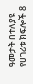ዓመታት በተለያዩ የሀገሪቱ ክፍሎች 8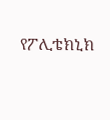የፖሊቴክኒክ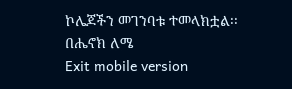ኮሌጆችን መገንባቱ ተመላክቷል፡፡
በሔኖክ ለሜ
Exit mobile version